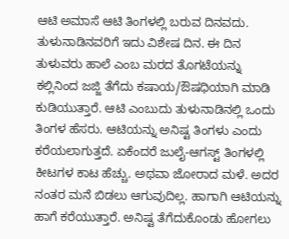ಆಟಿ ಅಮಾಸೆ ಆಟಿ ತಿಂಗಳಲ್ಲಿ ಬರುವ ದಿನವದು. ತುಳುನಾಡಿನವರಿಗೆ ಇದು ವಿಶೇಷ ದಿನ. ಈ ದಿನ ತುಳುವರು ಹಾಲೆ ಎಂಬ ಮರದ ತೊಗಟೆಯನ್ನು ಕಲ್ಲಿನಿಂದ ಜಜ್ಜಿ ತೆಗೆದು ಕಷಾಯ/ಔಷಧಿಯಾಗಿ ಮಾಡಿ ಕುಡಿಯುತ್ತಾರೆ. ಆಟಿ ಎಂಬುದು ತುಳುನಾಡಿನಲ್ಲಿ ಒಂದು ತಿಂಗಳ ಹೆಸರು. ಆಟಿಯನ್ನು ಅನಿಷ್ಟ ತಿಂಗಳು ಎಂದು ಕರೆಯಲಾಗುತ್ತದೆ. ಏಕೆಂದರೆ ಜುಲೈ-ಆಗಸ್ಟ್ ತಿಂಗಳಲ್ಲಿ ಕೀಟಗಳ ಕಾಟ ಹೆಚ್ಚು. ಅಥವಾ ಜೋರಾದ ಮಳೆ. ಅದರ ನಂತರ ಮನೆ ಬಿಡಲು ಆಗುವುದಿಲ್ಲ. ಹಾಗಾಗಿ ಆಟಿಯನ್ನು ಹಾಗೆ ಕರೆಯುತ್ತಾರೆ. ಅನಿಷ್ಟ ತೆಗೆದುಕೊಂಡು ಹೋಗಲು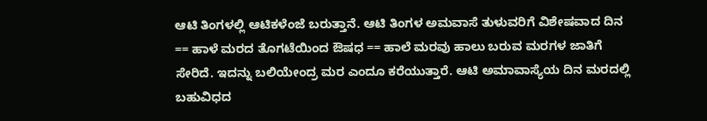ಆಟಿ ತಿಂಗಳಲ್ಲಿ ಆಟಿಕಳೆಂಜೆ ಬರುತ್ತಾನೆ. ಆಟಿ ತಿಂಗಳ ಅಮವಾಸೆ ತುಳುವರಿಗೆ ವಿಶೇಷವಾದ ದಿನ == ಹಾಳೆ ಮರದ ತೊಗಟೆಯಿಂದ ಔಷಧ == ಹಾಲೆ ಮರವು ಹಾಲು ಬರುವ ಮರಗಳ ಜಾತಿಗೆ ಸೇರಿದೆ. ಇದನ್ನು ಬಲಿಯೇಂದ್ರ ಮರ ಎಂದೂ ಕರೆಯುತ್ತಾರೆ. ಆಟಿ ಅಮಾವಾಸ್ಯೆಯ ದಿನ ಮರದಲ್ಲಿ ಬಹುವಿಧದ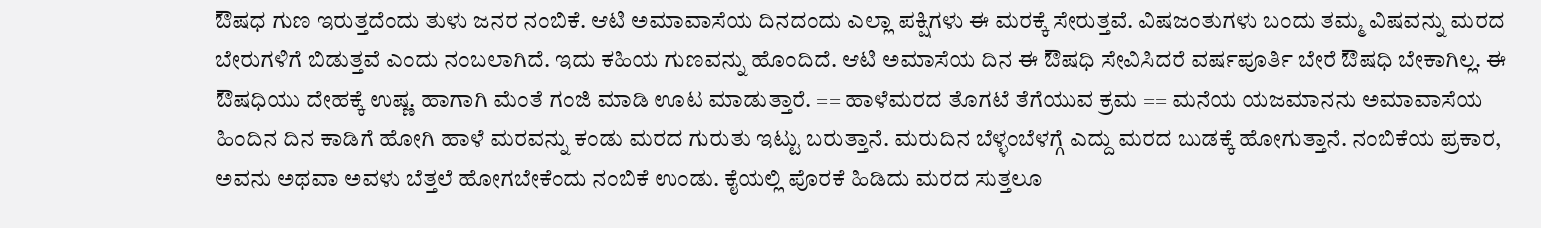ಔಷಧ ಗುಣ ಇರುತ್ತದೆಂದು ತುಳು ಜನರ ನಂಬಿಕೆ. ಆಟಿ ಅಮಾವಾಸೆಯ ದಿನದಂದು ಎಲ್ಲಾ ಪಕ್ಷಿಗಳು ಈ ಮರಕ್ಕೆ ಸೇರುತ್ತವೆ. ವಿಷಜಂತುಗಳು ಬಂದು ತಮ್ಮ ವಿಷವನ್ನು ಮರದ ಬೇರುಗಳಿಗೆ ಬಿಡುತ್ತವೆ ಎಂದು ನಂಬಲಾಗಿದೆ. ಇದು ಕಹಿಯ ಗುಣವನ್ನು ಹೊಂದಿದೆ. ಆಟಿ ಅಮಾಸೆಯ ದಿನ ಈ ಔಷಧಿ ಸೇವಿಸಿದರೆ ವರ್ಷಪೂರ್ತಿ ಬೇರೆ ಔಷಧಿ ಬೇಕಾಗಿಲ್ಲ. ಈ ಔಷಧಿಯು ದೇಹಕ್ಕೆ ಉಷ್ಣ. ಹಾಗಾಗಿ ಮೆಂತೆ ಗಂಜಿ ಮಾಡಿ ಊಟ ಮಾಡುತ್ತಾರೆ. == ಹಾಳೆಮರದ ತೊಗಟೆ ತೆಗೆಯುವ ಕ್ರಮ == ಮನೆಯ ಯಜಮಾನನು ಅಮಾವಾಸೆಯ ಹಿಂದಿನ ದಿನ ಕಾಡಿಗೆ ಹೋಗಿ ಹಾಳೆ ಮರವನ್ನು ಕಂಡು ಮರದ ಗುರುತು ಇಟ್ಟು ಬರುತ್ತಾನೆ. ಮರುದಿನ ಬೆಳ್ಳಂಬೆಳಗ್ಗೆ ಎದ್ದು ಮರದ ಬುಡಕ್ಕೆ ಹೋಗುತ್ತಾನೆ. ನಂಬಿಕೆಯ ಪ್ರಕಾರ, ಅವನು ಅಥವಾ ಅವಳು ಬೆತ್ತಲೆ ಹೋಗಬೇಕೆಂದು ನಂಬಿಕೆ ಉಂಡು. ಕೈಯಲ್ಲಿ ಪೊರಕೆ ಹಿಡಿದು ಮರದ ಸುತ್ತಲೂ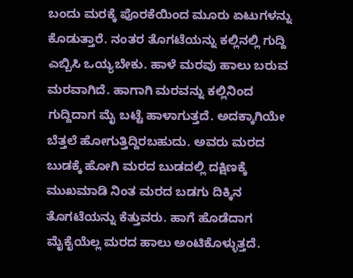ಬಂದು ಮರಕ್ಕೆ ಪೊರಕೆಯಿಂದ ಮೂರು ಏಟುಗಳನ್ನು ಕೊಡುತ್ತಾರೆ. ನಂತರ ತೊಗಟೆಯನ್ನು ಕಲ್ಲಿನಲ್ಲಿ ಗುದ್ದಿ ಎಬ್ಬಿಸಿ ಒಯ್ಯಬೇಕು. ಹಾಳೆ ಮರವು ಹಾಲು ಬರುವ ಮರವಾಗಿದೆ. ಹಾಗಾಗಿ ಮರವನ್ನು ಕಲ್ಲಿನಿಂದ ಗುದ್ದಿದಾಗ ಮೈ ಬಟ್ಟೆ ಹಾಳಾಗುತ್ತದೆ. ಅದಕ್ಕಾಗಿಯೇ ಬೆತ್ತಲೆ ಹೋಗುತ್ತಿದ್ದಿರಬಹುದು. ಅವರು ಮರದ ಬುಡಕ್ಕೆ ಹೋಗಿ ಮರದ ಬುಡದಲ್ಲಿ ದಕ್ಷಿಣಕ್ಕೆ ಮುಖಮಾಡಿ ನಿಂತ ಮರದ ಬಡಗು ದಿಕ್ಕಿನ ತೊಗಟೆಯನ್ನು ಕೆತ್ತುವರು. ಹಾಗೆ ಹೊಡೆದಾಗ ಮೈಕೈಯೆಲ್ಲ ಮರದ ಹಾಲು ಅಂಟಿಕೊಳ್ಳುತ್ತದೆ.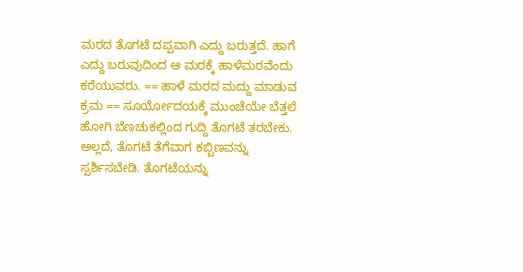ಮರದ ತೊಗಟೆ ದಪ್ಪವಾಗಿ ಎದ್ದು ಬರುತ್ತದೆ. ಹಾಗೆ ಎದ್ದು ಬರುವುದಿಂದ ಆ ಮರಕ್ಕೆ ಹಾಳೆಮರವೆಂದು ಕರೆಯುವರು. == ಹಾಳೆ ಮರದ ಮದ್ದು ಮಾಡುವ ಕ್ರಮ == ಸೂರ್ಯೋದಯಕ್ಕೆ ಮುಂಚೆಯೇ ಬೆತ್ತಲೆ ಹೋಗಿ ಬೆಣಚುಕಲ್ಲಿಂದ ಗುದ್ದಿ ತೊಗಟೆ ತರಬೇಕು. ಅಲ್ಲದೆ, ತೊಗಟೆ ತೆಗೆವಾಗ ಕಬ್ಬಿಣವನ್ನು ಸ್ಪರ್ಶಿಸಬೇಡಿ. ತೊಗಟೆಯನ್ನು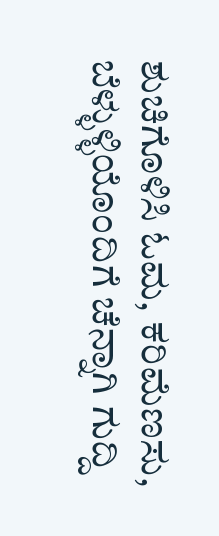ಶುಚಿಗೊಳಿಸಿ ಓಮ, ಕರಿಮೆಣಸು, ಬೆಳ್ಳುಳ್ಳಿಯೊಂದಿಗೆ ಚೆನ್ನಾಗಿ ಗುದ್ದಿ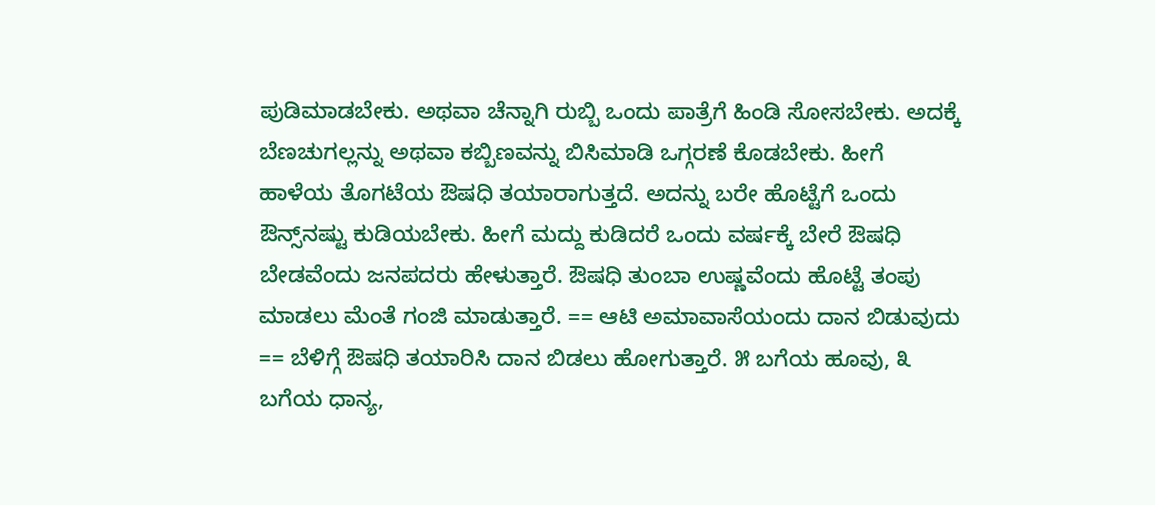ಪುಡಿಮಾಡಬೇಕು. ಅಥವಾ ಚೆನ್ನಾಗಿ ರುಬ್ಬಿ ಒಂದು ಪಾತ್ರೆಗೆ ಹಿಂಡಿ ಸೋಸಬೇಕು. ಅದಕ್ಕೆ ಬೆಣಚುಗಲ್ಲನ್ನು ಅಥವಾ ಕಬ್ಬಿಣವನ್ನು ಬಿಸಿಮಾಡಿ ಒಗ್ಗರಣೆ ಕೊಡಬೇಕು. ಹೀಗೆ ಹಾಳೆಯ ತೊಗಟೆಯ ಔಷಧಿ ತಯಾರಾಗುತ್ತದೆ. ಅದನ್ನು ಬರೇ ಹೊಟ್ಟೆಗೆ ಒಂದು ಔನ್ಸ್‌ನಷ್ಟು ಕುಡಿಯಬೇಕು. ಹೀಗೆ ಮದ್ದು ಕುಡಿದರೆ ಒಂದು ವರ್ಷಕ್ಕೆ ಬೇರೆ ಔಷಧಿ ಬೇಡವೆಂದು ಜನಪದರು ಹೇಳುತ್ತಾರೆ. ಔಷಧಿ ತುಂಬಾ ಉಷ್ಣವೆಂದು ಹೊಟ್ಟೆ ತಂಪು ಮಾಡಲು ಮೆಂತೆ ಗಂಜಿ ಮಾಡುತ್ತಾರೆ. == ಆಟಿ ಅಮಾವಾಸೆಯಂದು ದಾನ ಬಿಡುವುದು == ಬೆಳಿಗ್ಗೆ ಔಷಧಿ ತಯಾರಿಸಿ ದಾನ ಬಿಡಲು ಹೋಗುತ್ತಾರೆ. ೫ ಬಗೆಯ ಹೂವು, ೩ ಬಗೆಯ ಧಾನ್ಯ,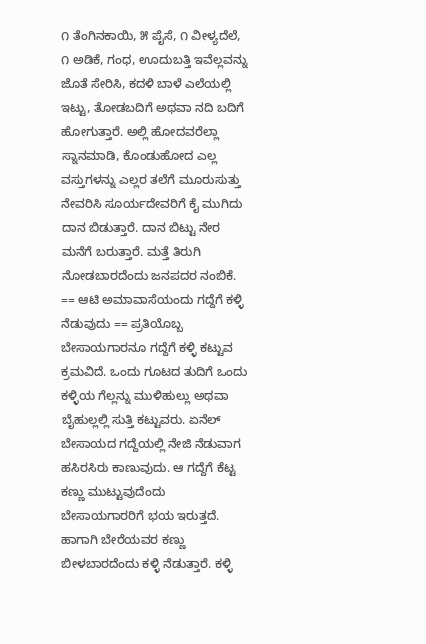೧ ತೆಂಗಿನಕಾಯಿ, ೫ ಪೈಸೆ, ೧ ವೀಳ್ಯದೆಲೆ, ೧ ಅಡಿಕೆ, ಗಂಧ, ಊದುಬತ್ತಿ ಇವೆಲ್ಲವನ್ನು ಜೊತೆ ಸೇರಿಸಿ, ಕದಳಿ ಬಾಳೆ ಎಲೆಯಲ್ಲಿ ಇಟ್ಟು, ತೋಡಬದಿಗೆ ಅಥವಾ ನದಿ ಬದಿಗೆ ಹೋಗುತ್ತಾರೆ. ಅಲ್ಲಿ ಹೋದವರೆಲ್ಲಾ ಸ್ನಾನಮಾಡಿ, ಕೊಂಡುಹೋದ ಎಲ್ಲ ವಸ್ತುಗಳನ್ನು ಎಲ್ಲರ ತಲೆಗೆ ಮೂರುಸುತ್ತು ನೇವರಿಸಿ ಸೂರ್ಯದೇವರಿಗೆ ಕೈ ಮುಗಿದು ದಾನ ಬಿಡುತ್ತಾರೆ. ದಾನ ಬಿಟ್ಟು ನೇರ ಮನೆಗೆ ಬರುತ್ತಾರೆ. ಮತ್ತೆ ತಿರುಗಿ ನೋಡಬಾರದೆಂದು ಜನಪದರ ನಂಬಿಕೆ. == ಆಟಿ ಅಮಾವಾಸೆಯಂದು ಗದ್ದೆಗೆ ಕಳ್ಳಿ ನೆಡುವುದು == ಪ್ರತಿಯೊಬ್ಬ ಬೇಸಾಯಗಾರನೂ ಗದ್ದೆಗೆ ಕಳ್ಳಿ ಕಟ್ಟುವ ಕ್ರಮವಿದೆ. ಒಂದು ಗೂಟದ ತುದಿಗೆ ಒಂದು ಕಳ್ಳಿಯ ಗೆಲ್ಲನ್ನು ಮುಳಿಹುಲ್ಲು ಅಥವಾ ಬೈಹುಲ್ಲಲ್ಲಿ ಸುತ್ತಿ ಕಟ್ಟುವರು. ಏನೆಲ್‌ ಬೇಸಾಯದ ಗದ್ದೆಯಲ್ಲಿ ನೇಜಿ ನೆಡುವಾಗ ಹಸಿರಸಿರು ಕಾಣುವುದು. ಆ ಗದ್ದೆಗೆ ಕೆಟ್ಟ ಕಣ್ಣು ಮುಟ್ಟುವುದೆಂದು ಬೇಸಾಯಗಾರರಿಗೆ ಭಯ ಇರುತ್ತದೆ. ಹಾಗಾಗಿ ಬೇರೆಯವರ ಕಣ್ಣು ಬೀಳಬಾರದೆಂದು ಕಳ್ಳಿ ನೆಡುತ್ತಾರೆ. ಕಳ್ಳಿ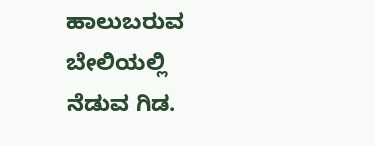ಹಾಲುಬರುವ ಬೇಲಿಯಲ್ಲಿ ನೆಡುವ ಗಿಡ.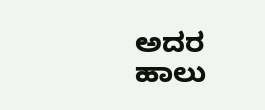ಅದರ ಹಾಲು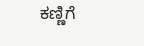ಕಣ್ಣಿಗೆ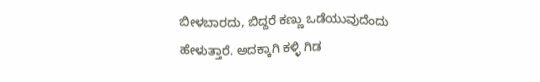ಬೀಳಬಾರದು, ಬಿದ್ದರೆ ಕಣ್ಣು ಒಡೆಯುವುದೆಂದು ಹೇಳುತ್ತಾರೆ. ಅದಕ್ಕಾಗಿ ಕಳ್ಳಿ ಗಿಡ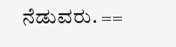ನೆಡುವರು. ==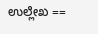ಉಲ್ಲೇಖ ==